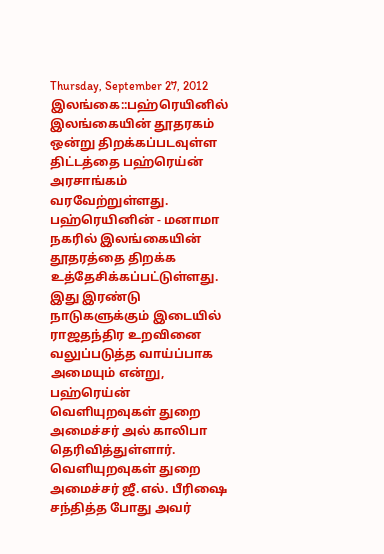Thursday, September 27, 2012
இலங்கை::பஹ்ரெயினில் இலங்கையின் தூதரகம் ஒன்று திறக்கப்படவுள்ள திட்டத்தை பஹ்ரெய்ன் அரசாங்கம் வரவேற்றுள்ளது.
பஹ்ரெயினின் - மனாமா நகரில் இலங்கையின் தூதரத்தை திறக்க உத்தேசிக்கப்பட்டுள்ளது.
இது இரண்டு நாடுகளுக்கும் இடையில் ராஜதந்திர உறவினை வலுப்படுத்த வாய்ப்பாக அமையும் என்று, பஹ்ரெய்ன் வெளியுறவுகள் துறை அமைச்சர் அல் காலிபா தெரிவித்துள்ளார்.
வெளியுறவுகள் துறை அமைச்சர் ஜீ.எல். பீரிஷை சந்தித்த போது அவர்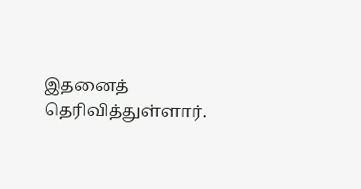இதனைத் தெரிவித்துள்ளார்.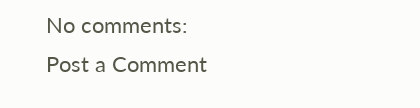No comments:
Post a Comment